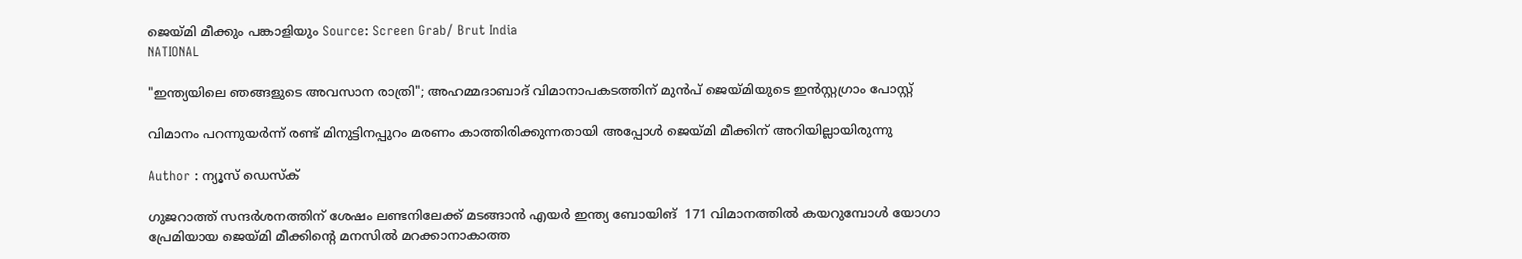ജെയ്മി മീക്കും പങ്കാളിയും Source: Screen Grab/ Brut India
NATIONAL

"ഇന്ത്യയിലെ ഞങ്ങളുടെ അവസാന രാത്രി"; അഹമ്മദാബാദ് വിമാനാപകടത്തിന് മുന്‍പ് ജെയ്മിയുടെ ഇന്‍സ്റ്റഗ്രാം പോസ്റ്റ്

വിമാനം പറന്നുയർന്ന് രണ്ട് മിനുട്ടിനപ്പുറം മരണം കാത്തിരിക്കുന്നതായി അപ്പോള്‍ ജെയ്മി മീക്കിന് അറിയില്ലായിരുന്നു

Author : ന്യൂസ് ഡെസ്ക്

ഗുജറാത്ത് സന്ദർശനത്തിന് ശേഷം ലണ്ടനിലേക്ക് മടങ്ങാന്‍ എയർ ഇന്ത്യ ബോയിങ്  171 വിമാനത്തില്‍ കയറുമ്പോള്‍ യോഗാ പ്രേമിയായ ജെയ്മി മീക്കിന്റെ മനസില്‍ മറക്കാനാകാത്ത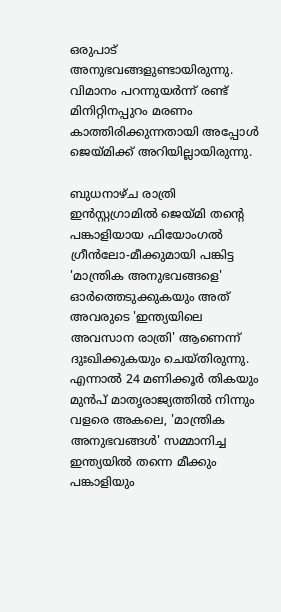ഒരുപാട് അനുഭവങ്ങളുണ്ടായിരുന്നു. വിമാനം പറന്നുയർന്ന് രണ്ട് മിനിറ്റിനപ്പുറം മരണം കാത്തിരിക്കുന്നതായി അപ്പോള്‍ ജെയ്മിക്ക് അറിയില്ലായിരുന്നു.

ബുധനാഴ്ച രാത്രി ഇൻസ്റ്റഗ്രാമിൽ ജെയ്മി തന്റെ പങ്കാളിയായ ഫിയോംഗൽ ഗ്രീൻലോ-മീക്കുമായി പങ്കിട്ട 'മാന്ത്രിക അനുഭവങ്ങളെ' ഓർത്തെടുക്കുകയും അത് അവരുടെ 'ഇന്ത്യയിലെ അവസാന രാത്രി' ആണെന്ന് ദുഃഖിക്കുകയും ചെയ്തിരുന്നു. എന്നാല്‍ 24 മണിക്കൂർ തികയും മുന്‍പ് മാതൃരാജ്യത്തില്‍ നിന്നും വളരെ അകലെ, 'മാന്ത്രിക അനുഭവങ്ങള്‍' സമ്മാനിച്ച ഇന്ത്യയില്‍ തന്നെ മീക്കും പങ്കാളിയും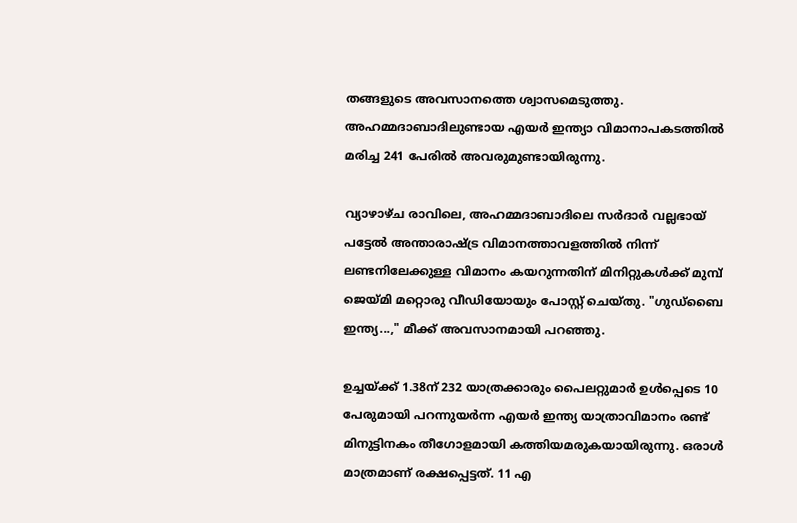തങ്ങളുടെ അവസാനത്തെ ശ്വാസമെടുത്തു. അഹമ്മദാബാദിലുണ്ടായ എയർ ഇന്ത്യാ വിമാനാപകടത്തില്‍ മരിച്ച 241 പേരില്‍ അവരുമുണ്ടായിരുന്നു.

വ്യാഴാഴ്ച രാവിലെ, അഹമ്മദാബാദിലെ സർദാർ വല്ലഭായ് പട്ടേൽ അന്താരാഷ്ട്ര വിമാനത്താവളത്തിൽ നിന്ന് ലണ്ടനിലേക്കുള്ള വിമാനം കയറുന്നതിന് മിനിറ്റുകൾക്ക് മുമ്പ് ജെയ്മി മറ്റൊരു വീഡിയോയും പോസ്റ്റ് ചെയ്തു. "ഗുഡ്ബൈ ഇന്ത്യ...," മീക്ക് അവസാനമായി പറഞ്ഞു.

ഉച്ചയ്ക്ക് 1.38ന് 232 യാത്രക്കാരും പൈലറ്റുമാർ ഉള്‍പ്പെടെ 10 പേരുമായി പറന്നുയർന്ന എയർ ഇന്ത്യ യാത്രാവിമാനം രണ്ട് മിനുട്ടിനകം തീഗോളമായി കത്തിയമരുകയായിരുന്നു. ഒരാള്‍ മാത്രമാണ് രക്ഷപ്പെട്ടത്. 11 എ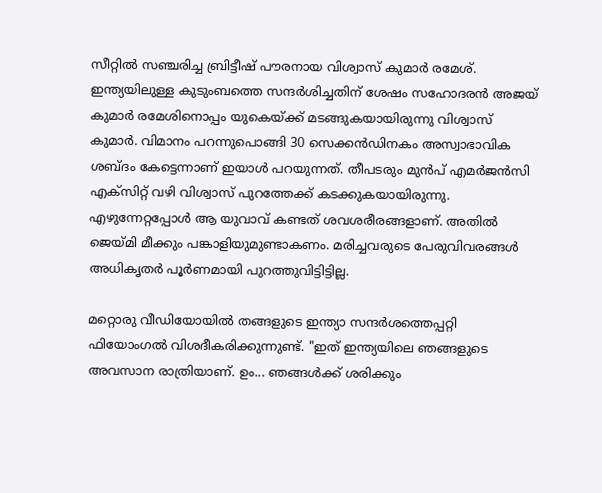സീറ്റില്‍ സഞ്ചരിച്ച ബ്രിട്ടീഷ് പൗരനായ വിശ്വാസ് കുമാർ രമേശ്. ഇന്ത്യയിലുള്ള കുടുംബത്തെ സന്ദർശിച്ചതിന് ശേഷം സഹോദരൻ അജയ് കുമാർ രമേശിനൊപ്പം യുകെയ്ക്ക് മടങ്ങുകയായിരുന്നു വിശ്വാസ് കുമാർ. വിമാനം പറന്നുപൊങ്ങി 30 സെക്കൻഡിനകം അസ്വാഭാവിക ശബ്ദം കേട്ടെന്നാണ് ഇയാള്‍ പറയുന്നത്. തീപടരും മുന്‍പ് എമർജന്‍സി എക്സിറ്റ് വഴി വിശ്വാസ് പുറത്തേക്ക് കടക്കുകയായിരുന്നു. എഴുന്നേറ്റപ്പോള്‍ ആ യുവാവ് കണ്ടത് ശവശരീരങ്ങളാണ്. അതില്‍ ജെയ്മി മീക്കും പങ്കാളിയുമുണ്ടാകണം. മരിച്ചവരുടെ പേരുവിവരങ്ങള്‍ അധികൃതർ പൂർണമായി പുറത്തുവിട്ടിട്ടില്ല.

മറ്റൊരു വീഡിയോയില്‍ തങ്ങളുടെ ഇന്ത്യാ സന്ദർശത്തെപ്പറ്റി ഫിയോംഗൽ വിശദീകരിക്കുന്നുണ്ട്. "ഇത് ഇന്ത്യയിലെ ഞങ്ങളുടെ അവസാന രാത്രിയാണ്. ഉം... ഞങ്ങൾക്ക് ശരിക്കും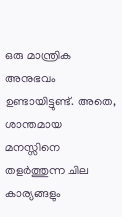ഒരു മാന്ത്രിക അനുഭവം ഉണ്ടായിട്ടുണ്ട്. അതെ, ശാന്തമായ മനസ്സിനെ തളർത്തുന്ന ചില കാര്യങ്ങളും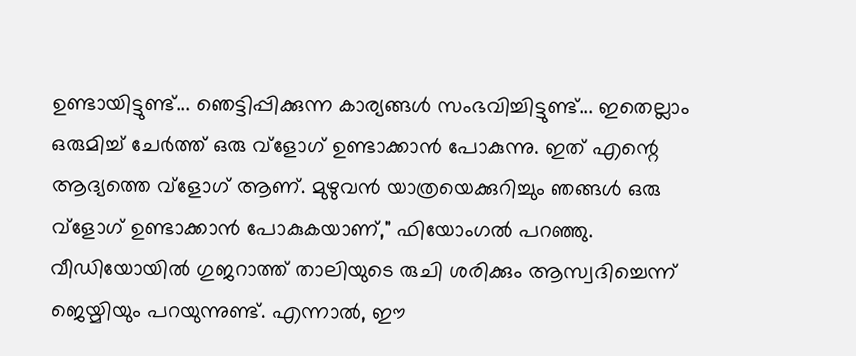ഉണ്ടായിട്ടുണ്ട്... ഞെട്ടിപ്പിക്കുന്ന കാര്യങ്ങൾ സംഭവിച്ചിട്ടുണ്ട്... ഇതെല്ലാം ഒരുമിച്ച് ചേർത്ത് ഒരു വ്ളോഗ് ഉണ്ടാക്കാന്‍ പോകുന്നു. ഇത് എന്റെ ആദ്യത്തെ വ്ളോഗ് ആണ്. മുഴുവൻ യാത്രയെക്കുറിച്ചും ഞങ്ങൾ ഒരു വ്ളോഗ് ഉണ്ടാക്കാന്‍ പോകുകയാണ്," ഫിയോംഗൽ പറഞ്ഞു. വീഡിയോയില്‍ ഗുജറാത്ത് താലിയുടെ രുചി ശരിക്കും ആസ്വദിച്ചെന്ന് ജെയ്മിയും പറയുന്നുണ്ട്. എന്നാല്‍, ഈ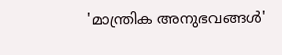'മാന്ത്രിക അനുഭവങ്ങള്‍'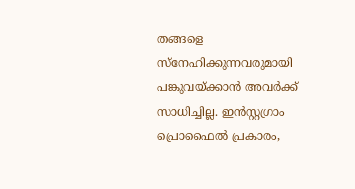തങ്ങളെ സ്നേഹിക്കുന്നവരുമായി പങ്കുവയ്ക്കാന്‍ അവർക്ക് സാധിച്ചില്ല. ഇൻസ്റ്റഗ്രാം പ്രൊഫൈൽ പ്രകാരം,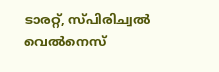ടാരറ്റ്, സ്പിരിച്വല്‍ വെല്‍നെസ്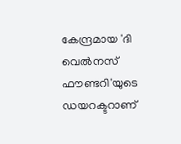കേന്ദ്രമായ 'ദി വെൽനസ് ഫൗണ്ടറി'യുടെ ഡയറക്ടറാണ്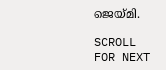ജെയ്മി.

SCROLL FOR NEXT